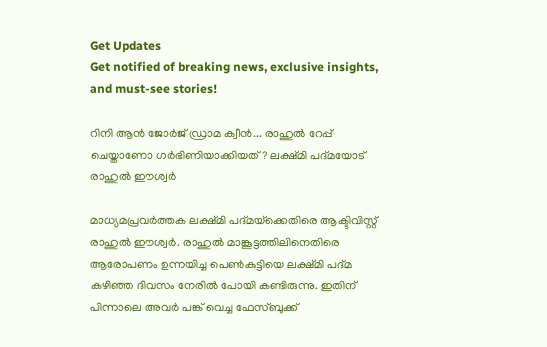Get Updates
Get notified of breaking news, exclusive insights, and must-see stories!

റിനി ആന്‍ ജോര്‍ജ് ഡ്രാമ ക്വീന്‍... രാഹുല്‍ റേപ്പ് ചെയ്താണോ ഗര്‍ഭിണിയാക്കിയത്? ലക്ഷ്മി പദ്മയോട് രാഹുല്‍ ഈശ്വര്‍

മാധ്യമപ്രവര്‍ത്തക ലക്ഷ്മി പദ്മയ്‌ക്കെതിരെ ആക്ടിവിസ്റ്റ് രാഹുല്‍ ഈശ്വര്‍. രാഹുല്‍ മാങ്കൂട്ടത്തിലിനെതിരെ ആരോപണം ഉന്നയിച്ച പെണ്‍കുട്ടിയെ ലക്ഷ്മി പദ്മ കഴിഞ്ഞ ദിവസം നേരില്‍ പോയി കണ്ടിരുന്നു. ഇതിന് പിന്നാലെ അവര്‍ പങ്ക് വെച്ച ഫേസ്ബുക്ക്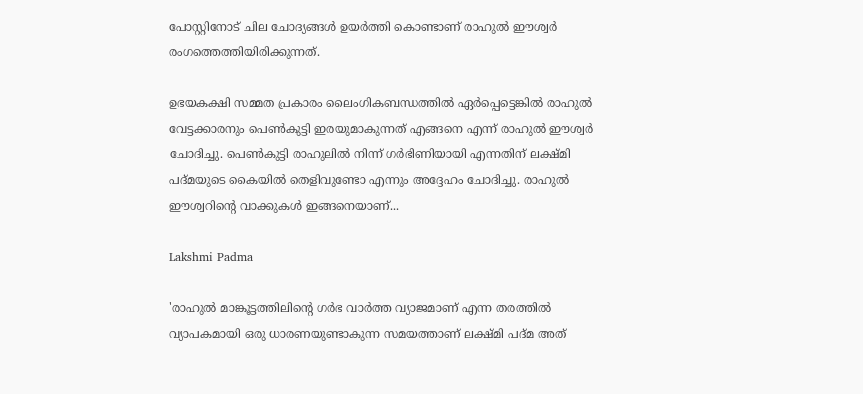പോസ്റ്റിനോട് ചില ചോദ്യങ്ങള്‍ ഉയര്‍ത്തി കൊണ്ടാണ് രാഹുല്‍ ഈശ്വര്‍ രംഗത്തെത്തിയിരിക്കുന്നത്.

ഉഭയകക്ഷി സമ്മത പ്രകാരം ലൈംഗികബന്ധത്തില്‍ ഏര്‍പ്പെട്ടെങ്കില്‍ രാഹുല്‍ വേട്ടക്കാരനും പെണ്‍കുട്ടി ഇരയുമാകുന്നത് എങ്ങനെ എന്ന് രാഹുല്‍ ഈശ്വര്‍ ചോദിച്ചു. പെണ്‍കുട്ടി രാഹുലില്‍ നിന്ന് ഗര്‍ഭിണിയായി എന്നതിന് ലക്ഷ്മി പദ്മയുടെ കൈയില്‍ തെളിവുണ്ടോ എന്നും അദ്ദേഹം ചോദിച്ചു. രാഹുല്‍ ഈശ്വറിന്റെ വാക്കുകള്‍ ഇങ്ങനെയാണ്...

Lakshmi Padma

'രാഹുല്‍ മാങ്കൂട്ടത്തിലിന്റെ ഗര്‍ഭ വാര്‍ത്ത വ്യാജമാണ് എന്ന തരത്തില്‍ വ്യാപകമായി ഒരു ധാരണയുണ്ടാകുന്ന സമയത്താണ് ലക്ഷ്മി പദ്മ അത്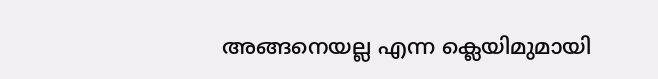അങ്ങനെയല്ല എന്ന ക്ലെയിമുമായി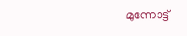മുന്നോട്ട്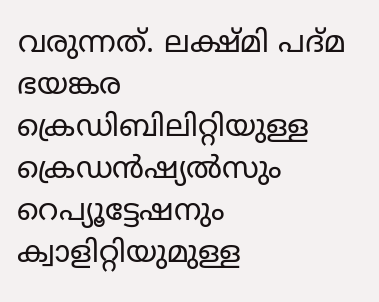വരുന്നത്. ലക്ഷ്മി പദ്മ ഭയങ്കര ക്രെഡിബിലിറ്റിയുള്ള ക്രെഡന്‍ഷ്യല്‍സും റെപ്യൂട്ടേഷനും ക്വാളിറ്റിയുമുള്ള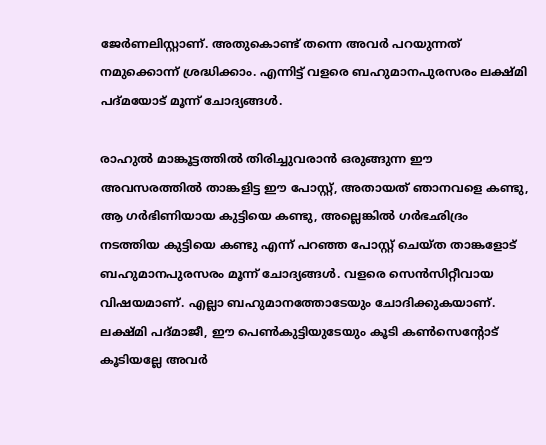ജേര്‍ണലിസ്റ്റാണ്. അതുകൊണ്ട് തന്നെ അവര്‍ പറയുന്നത് നമുക്കൊന്ന് ശ്രദ്ധിക്കാം. എന്നിട്ട് വളരെ ബഹുമാനപുരസരം ലക്ഷ്മി പദ്മയോട് മൂന്ന് ചോദ്യങ്ങള്‍.

രാഹുല്‍ മാങ്കൂട്ടത്തില്‍ തിരിച്ചുവരാന്‍ ഒരുങ്ങുന്ന ഈ അവസരത്തില്‍ താങ്കളിട്ട ഈ പോസ്റ്റ്, അതായത് ഞാനവളെ കണ്ടു, ആ ഗര്‍ഭിണിയായ കുട്ടിയെ കണ്ടു, അല്ലെങ്കില്‍ ഗര്‍ഭഛിദ്രം നടത്തിയ കുട്ടിയെ കണ്ടു എന്ന് പറഞ്ഞ പോസ്റ്റ് ചെയ്ത താങ്കളോട് ബഹുമാനപുരസരം മൂന്ന് ചോദ്യങ്ങള്‍. വളരെ സെന്‍സിറ്റീവായ വിഷയമാണ്. എല്ലാ ബഹുമാനത്തോടേയും ചോദിക്കുകയാണ്. ലക്ഷ്മി പദ്മാജീ, ഈ പെണ്‍കുട്ടിയുടേയും കൂടി കണ്‍സെന്റോട് കൂടിയല്ലേ അവര്‍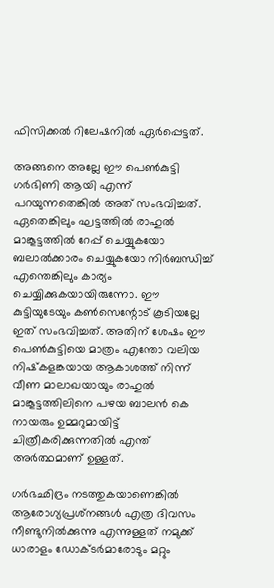ഫിസിക്കല്‍ റിലേഷനില്‍ ഏര്‍പ്പെട്ടത്.

അങ്ങനെ അല്ലേ ഈ പെണ്‍കുട്ടി ഗര്‍ഭിണി ആയി എന്ന് പറയുന്നതെങ്കില്‍ അത് സംഭവിച്ചത്. ഏതെങ്കിലും ഘട്ടത്തില്‍ രാഹുല്‍ മാങ്കൂട്ടത്തില്‍ റേപ്പ് ചെയ്യുകയോ ബലാല്‍ക്കാരം ചെയ്യുകയോ നിര്‍ബന്ധിച്ച് എന്തെങ്കിലും കാര്യം ചെയ്യിക്കുകയായിരുന്നോ. ഈ കുട്ടിയുടേയും കണ്‍സെന്റോട് കൂടിയല്ലേ ഇത് സംഭവിച്ചത്. അതിന് ശേഷം ഈ പെണ്‍കുട്ടിയെ മാത്രം എന്തോ വലിയ നിഷ്‌കളങ്കയായ ആകാശത്ത് നിന്ന് വീണ മാലാഖയായും രാഹുല്‍ മാങ്കൂട്ടത്തിലിനെ പഴയ ബാലന്‍ കെ നായരും ഉമ്മറുമായിട്ട് ചിത്രീകരിക്കുന്നതില്‍ എന്ത് അര്‍ത്ഥമാണ് ഉള്ളത്.

ഗര്‍ഭഛിദ്രം നടത്തുകയാണെങ്കില്‍ ആരോഗ്യപ്രശ്‌നങ്ങള്‍ എത്ര ദിവസം നീണ്ടുനില്‍ക്കുന്നു എന്നുള്ളത് നമുക്ക് ധാരാളം ഡോക്ടര്‍മാരോടും മറ്റും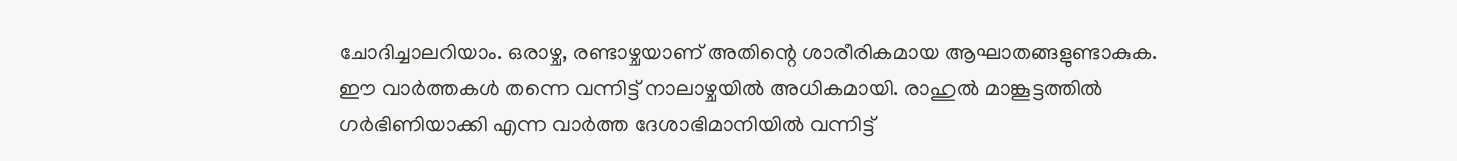ചോദിച്ചാലറിയാം. ഒരാഴ്ച, രണ്ടാഴ്ചയാണ് അതിന്റെ ശാരീരികമായ ആഘാതങ്ങളുണ്ടാകുക. ഈ വാര്‍ത്തകള്‍ തന്നെ വന്നിട്ട് നാലാഴ്ചയില്‍ അധികമായി. രാഹുല്‍ മാങ്കൂട്ടത്തില്‍ ഗര്‍ഭിണിയാക്കി എന്ന വാര്‍ത്ത ദേശാഭിമാനിയില്‍ വന്നിട്ട്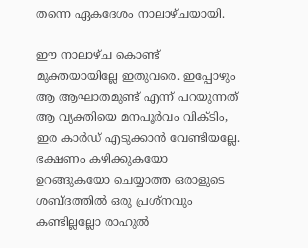തന്നെ ഏകദേശം നാലാഴ്ചയായി.

ഈ നാലാഴ്ച കൊണ്ട് മുക്തയായില്ലേ ഇതുവരെ. ഇപ്പോഴും ആ ആഘാതമുണ്ട് എന്ന് പറയുന്നത് ആ വ്യക്തിയെ മനപൂര്‍വം വിക്ടിം, ഇര കാര്‍ഡ് എടുക്കാന്‍ വേണ്ടിയല്ലേ. ഭക്ഷണം കഴിക്കുകയോ ഉറങ്ങുകയോ ചെയ്യാത്ത ഒരാളുടെ ശബ്ദത്തില്‍ ഒരു പ്രശ്‌നവും കണ്ടില്ലല്ലോ രാഹുല്‍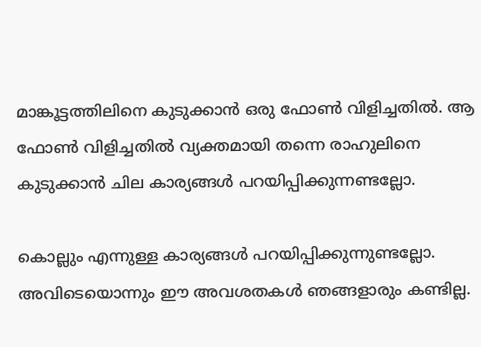മാങ്കൂട്ടത്തിലിനെ കുടുക്കാന്‍ ഒരു ഫോണ്‍ വിളിച്ചതില്‍. ആ ഫോണ്‍ വിളിച്ചതില്‍ വ്യക്തമായി തന്നെ രാഹുലിനെ കുടുക്കാന്‍ ചില കാര്യങ്ങള്‍ പറയിപ്പിക്കുന്നണ്ടല്ലോ.

കൊല്ലും എന്നുള്ള കാര്യങ്ങള്‍ പറയിപ്പിക്കുന്നുണ്ടല്ലോ. അവിടെയൊന്നും ഈ അവശതകള്‍ ഞങ്ങളാരും കണ്ടില്ല.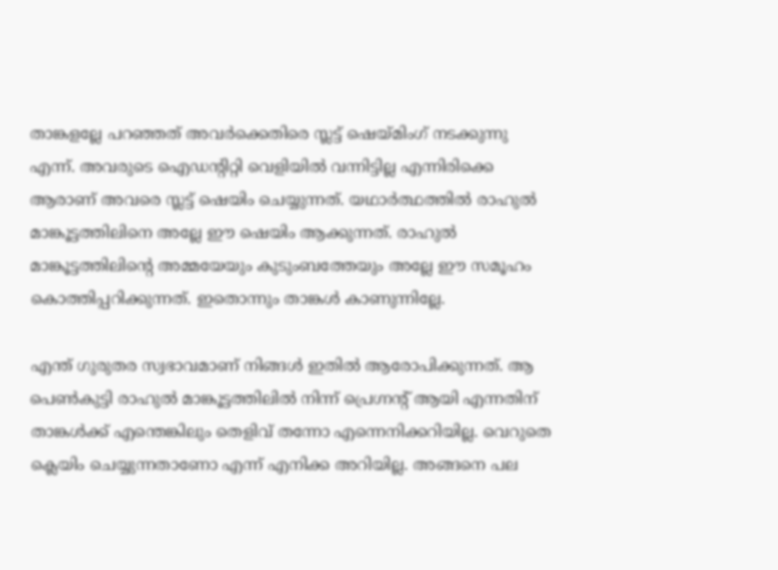താങ്കളല്ലേ പറഞ്ഞത് അവര്‍ക്കെതിരെ സ്ലട്ട് ഷെയ്മിംഗ് നടക്കുന്നു എന്ന്. അവരുടെ ഐഡന്റിറ്റി വെളിയില്‍ വന്നിട്ടില്ല എന്നിരിക്കെ ആരാണ് അവരെ സ്ലട്ട് ഷെയിം ചെയ്യുന്നത്. യഥാര്‍ത്ഥത്തില്‍ രാഹുല്‍ മാങ്കൂട്ടത്തിലിനെ അല്ലേ ഈ ഷെയിം ആക്കുന്നത്. രാഹുല്‍ മാങ്കൂട്ടത്തിലിന്റെ അമ്മയേയും കുടുംബത്തേയും അല്ലേ ഈ സമൂഹം കൊത്തിപ്പറിക്കുന്നത്. ഇതൊന്നും താങ്കള്‍ കാണുന്നില്ലേ.

എന്ത് ഗുരുതര സ്വഭാവമാണ് നിങ്ങള്‍ ഇതില്‍ ആരോപിക്കുന്നത്. ആ പെണ്‍കുട്ടി രാഹുല്‍ മാങ്കൂട്ടത്തിലില്‍ നിന്ന് പ്രെഗ്നന്റ് ആയി എന്നതിന് താങ്കള്‍ക്ക് എന്തെങ്കിലും തെളിവ് തന്നോ എന്നെനിക്കറിയില്ല. വെറുതെ ക്ലെയിം ചെയ്യുന്നതാണോ എന്ന് എനിക്ക അറിയില്ല. അങ്ങനെ പല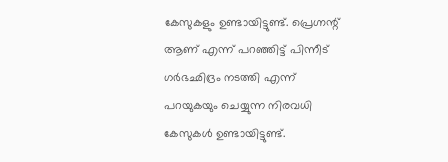കേസുകളും ഉണ്ടായിട്ടുണ്ട്. പ്രെഗ്നന്റ് ആണ് എന്ന് പറഞ്ഞിട്ട് പിന്നീട് ഗര്‍ഭഛിദ്രം നടത്തി എന്ന് പറയുകയും ചെയ്യുന്ന നിരവധി കേസുകള്‍ ഉണ്ടായിട്ടുണ്ട്.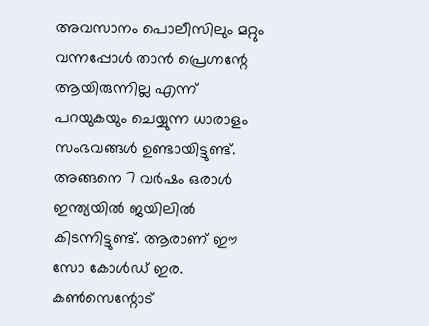അവസാനം പൊലീസിലും മറ്റും വന്നപ്പോള്‍ താന്‍ പ്രെഗ്നന്റേ ആയിരുന്നില്ല എന്ന് പറയുകയും ചെയ്യുന്ന ധാരാളം സംഭവങ്ങള്‍ ഉണ്ടായിട്ടുണ്ട്. അങ്ങനെ 7 വര്‍ഷം ഒരാള്‍ ഇന്ത്യയില്‍ ജയിലില്‍ കിടന്നിട്ടുണ്ട്. ആരാണ് ഈ സോ കോള്‍ഡ് ഇര. കണ്‍സെന്റോട്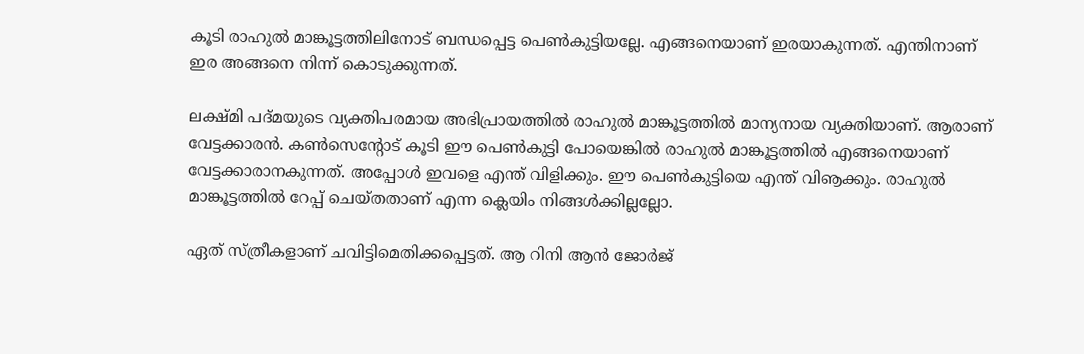കൂടി രാഹുല്‍ മാങ്കൂട്ടത്തിലിനോട് ബന്ധപ്പെട്ട പെണ്‍കുട്ടിയല്ലേ. എങ്ങനെയാണ് ഇരയാകുന്നത്. എന്തിനാണ് ഇര അങ്ങനെ നിന്ന് കൊടുക്കുന്നത്.

ലക്ഷ്മി പദ്മയുടെ വ്യക്തിപരമായ അഭിപ്രായത്തില്‍ രാഹുല്‍ മാങ്കൂട്ടത്തില്‍ മാന്യനായ വ്യക്തിയാണ്. ആരാണ് വേട്ടക്കാരന്‍. കണ്‍സെന്റോട് കൂടി ഈ പെണ്‍കുട്ടി പോയെങ്കില്‍ രാഹുല്‍ മാങ്കൂട്ടത്തില്‍ എങ്ങനെയാണ് വേട്ടക്കാരാനകുന്നത്. അപ്പോള്‍ ഇവളെ എന്ത് വിളിക്കും. ഈ പെണ്‍കുട്ടിയെ എന്ത് വിൡക്കും. രാഹുല്‍ മാങ്കൂട്ടത്തില്‍ റേപ്പ് ചെയ്തതാണ് എന്ന ക്ലെയിം നിങ്ങള്‍ക്കില്ലല്ലോ.

ഏത് സ്ത്രീകളാണ് ചവിട്ടിമെതിക്കപ്പെട്ടത്. ആ റിനി ആന്‍ ജോര്‍ജ്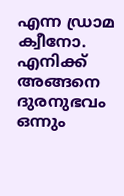എന്ന ഡ്രാമ ക്വീനോ. എനിക്ക് അങ്ങനെ ദുരനുഭവം ഒന്നും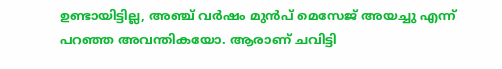ഉണ്ടായിട്ടില്ല, അഞ്ച് വര്‍ഷം മുന്‍പ് മെസേജ് അയച്ചു എന്ന് പറഞ്ഞ അവന്തികയോ. ആരാണ് ചവിട്ടി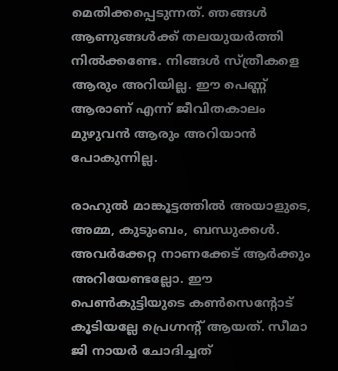മെതിക്കപ്പെടുന്നത്. ഞങ്ങള്‍ ആണുങ്ങള്‍ക്ക് തലയുയര്‍ത്തി നില്‍ക്കണ്ടേ. നിങ്ങള്‍ സ്ത്രീകളെ ആരും അറിയില്ല. ഈ പെണ്ണ് ആരാണ് എന്ന് ജീവിതകാലം മുഴുവന്‍ ആരും അറിയാന്‍ പോകുന്നില്ല.

രാഹുല്‍ മാങ്കൂട്ടത്തില്‍ അയാളുടെ, അമ്മ, കുടുംബം, ബന്ധുക്കള്‍. അവര്‍ക്കേറ്റ നാണക്കേട് ആര്‍ക്കും അറിയേണ്ടല്ലോ. ഈ പെണ്‍കുട്ടിയുടെ കണ്‍സെന്റോട് കൂടിയല്ലേ പ്രെഗ്നന്റ് ആയത്. സീമാ ജി നായര്‍ ചോദിച്ചത്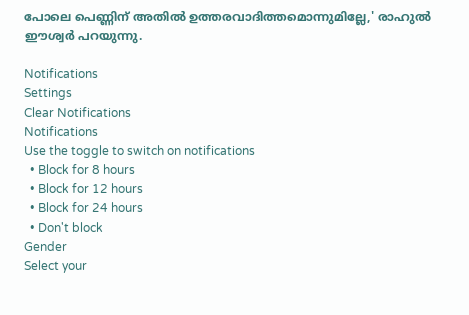പോലെ പെണ്ണിന് അതില്‍ ഉത്തരവാദിത്തമൊന്നുമില്ലേ,' രാഹുല്‍ ഈശ്വര്‍ പറയുന്നു.

Notifications
Settings
Clear Notifications
Notifications
Use the toggle to switch on notifications
  • Block for 8 hours
  • Block for 12 hours
  • Block for 24 hours
  • Don't block
Gender
Select your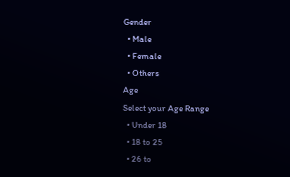Gender
  • Male
  • Female
  • Others
Age
Select your Age Range
  • Under 18
  • 18 to 25
  • 26 to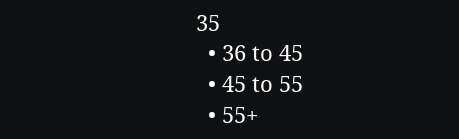35
  • 36 to 45
  • 45 to 55
  • 55+